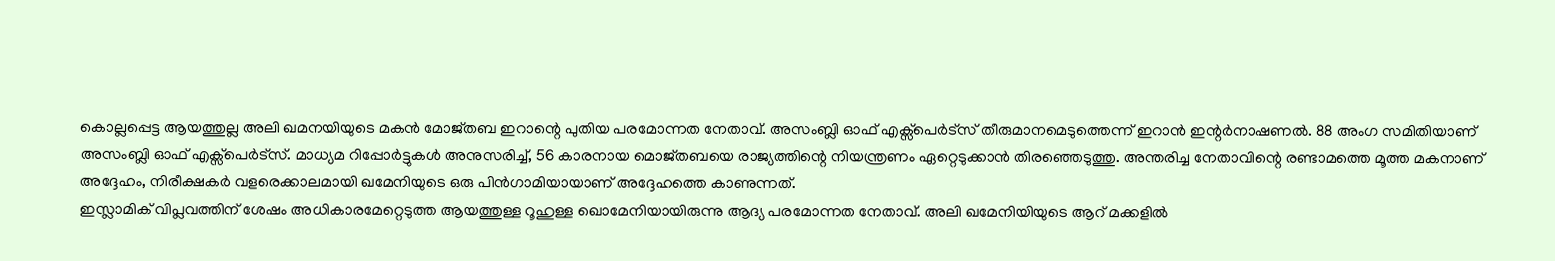കൊല്ലപ്പെട്ട ആയത്തുല്ല അലി ഖമനയിയുടെ മകൻ മോജ്തബ ഇറാന്റെ പുതിയ പരമോന്നത നേതാവ്. അസംബ്ലി ഓഫ് എക്സ്പെർട്സ് തീരുമാനമെടുത്തെന്ന് ഇറാൻ ഇന്റർനാഷണൽ. 88 അംഗ സമിതിയാണ് അസംബ്ലി ഓഫ് എക്സ്പെർട്സ്. മാധ്യമ റിപ്പോർട്ടുകൾ അനുസരിച്ച്, 56 കാരനായ മൊജ്തബയെ രാജ്യത്തിന്റെ നിയന്ത്രണം ഏറ്റെടുക്കാൻ തിരഞ്ഞെടുത്തു. അന്തരിച്ച നേതാവിന്റെ രണ്ടാമത്തെ മൂത്ത മകനാണ് അദ്ദേഹം, നിരീക്ഷകർ വളരെക്കാലമായി ഖമേനിയുടെ ഒരു പിൻഗാമിയായാണ് അദ്ദേഹത്തെ കാണുന്നത്.
ഇസ്ലാമിക് വിപ്ലവത്തിന് ശേഷം അധികാരമേറ്റെടുത്ത ആയത്തുള്ള റൂഹുള്ള ഖൊമേനിയായിരുന്നു ആദ്യ പരമോന്നത നേതാവ്. അലി ഖമേനിയിയുടെ ആറ് മക്കളിൽ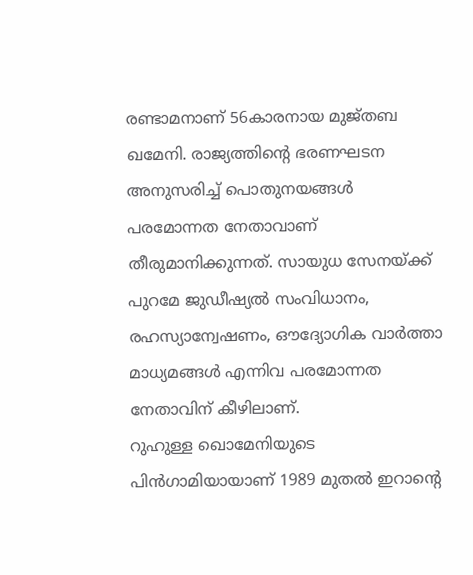രണ്ടാമനാണ് 56കാരനായ മുജ്തബ ഖമേനി. രാജ്യത്തിന്റെ ഭരണഘടന അനുസരിച്ച് പൊതുനയങ്ങൾ പരമോന്നത നേതാവാണ് തീരുമാനിക്കുന്നത്. സായുധ സേനയ്ക്ക് പുറമേ ജുഡീഷ്യൽ സംവിധാനം, രഹസ്യാന്വേഷണം, ഔദ്യോഗിക വാർത്താ മാധ്യമങ്ങൾ എന്നിവ പരമോന്നത നേതാവിന് കീഴിലാണ്.
റുഹുള്ള ഖൊമേനിയുടെ പിൻഗാമിയായാണ് 1989 മുതൽ ഇറാന്റെ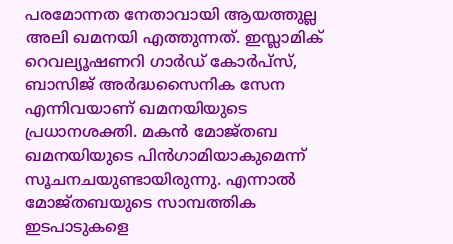പരമോന്നത നേതാവായി ആയത്തുല്ല അലി ഖമനയി എത്തുന്നത്. ഇസ്ലാമിക് റെവല്യൂഷണറി ഗാർഡ് കോർപ്സ്, ബാസിജ് അർദ്ധസൈനിക സേന എന്നിവയാണ് ഖമനയിയുടെ പ്രധാനശക്തി. മകൻ മോജ്തബ ഖമനയിയുടെ പിൻഗാമിയാകുമെന്ന് സൂചനചയുണ്ടായിരുന്നു. എന്നാൽ മോജ്തബയുടെ സാമ്പത്തിക ഇടപാടുകളെ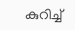കുറിച്ച്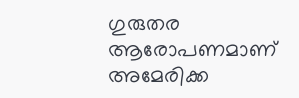ഗുരുതര ആരോപണമാണ് അമേരിക്ക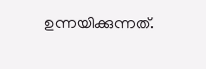ഉന്നയിക്കുന്നത്.